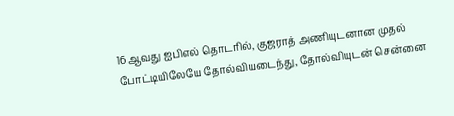16ஆவது ஐபிஎல் தொடரில், குஜராத் அணியுடனான முதல் போட்டியிலேயே தோல்வியடைந்து, தோல்வியுடன் சென்னை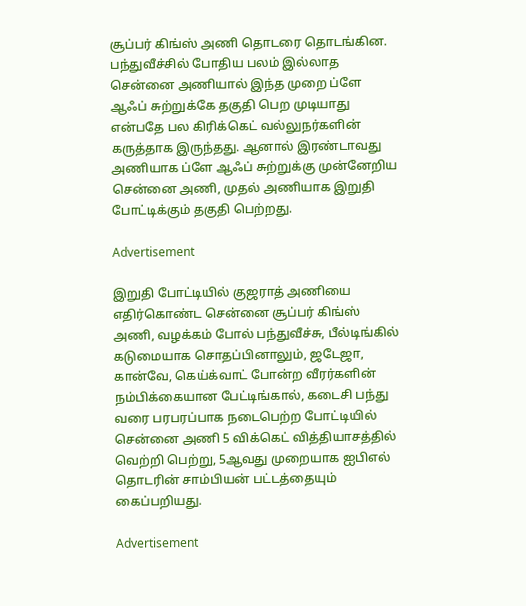சூப்பர் கிங்ஸ் அணி தொடரை தொடங்கின. பந்துவீச்சில் போதிய பலம் இல்லாத சென்னை அணியால் இந்த முறை ப்ளே ஆஃப் சுற்றுக்கே தகுதி பெற முடியாது என்பதே பல கிரிக்கெட் வல்லுநர்களின் கருத்தாக இருந்தது. ஆனால் இரண்டாவது அணியாக ப்ளே ஆஃப் சுற்றுக்கு முன்னேறிய சென்னை அணி, முதல் அணியாக இறுதி போட்டிக்கும் தகுதி பெற்றது.

Advertisement

இறுதி போட்டியில் குஜராத் அணியை எதிர்கொண்ட சென்னை சூப்பர் கிங்ஸ் அணி, வழக்கம் போல் பந்துவீச்சு, பீல்டிங்கில் கடுமையாக சொதப்பினாலும், ஜடேஜா, கான்வே, கெய்க்வாட் போன்ற வீரர்களின் நம்பிக்கையான பேட்டிங்கால், கடைசி பந்து வரை பரபரப்பாக நடைபெற்ற போட்டியில் சென்னை அணி 5 விக்கெட் வித்தியாசத்தில் வெற்றி பெற்று, 5ஆவது முறையாக ஐபிஎல் தொடரின் சாம்பியன் பட்டத்தையும் கைப்பறியது.

Advertisement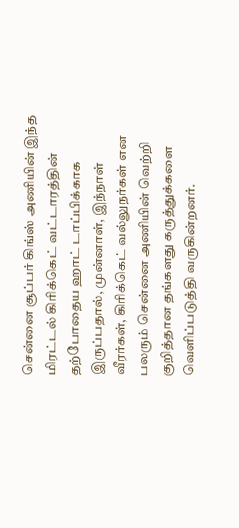சென்னை சூப்பர் கிங்ஸ் அணியின் இந்த மிரட்டல் கிரிக்கெட் வட்டாரத்தின் தற்போதைய ஹாட் டாப்பிக்காக இருப்பதால், முன்னாள், இந்நாள் வீரர்கள், கிரிக்கெட் வல்லுநர்கள் என பலரும் சென்னை அணியின் வெற்றி குறித்தான தங்களது கருத்துக்களை வெளிப்படுத்தி வருகின்றனர்.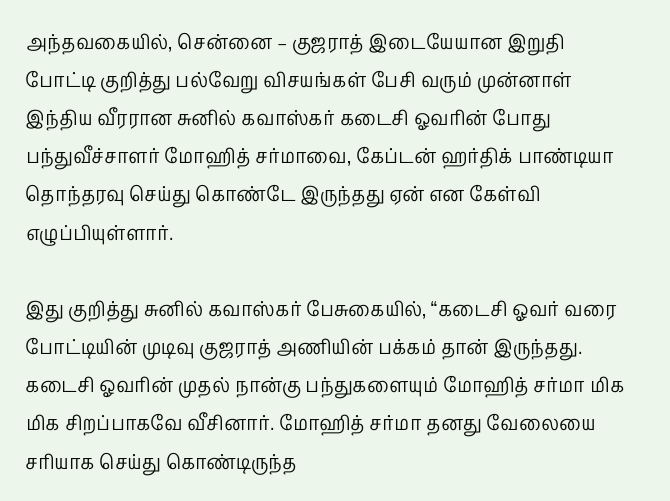அந்தவகையில், சென்னை – குஜராத் இடையேயான இறுதி போட்டி குறித்து பல்வேறு விசயங்கள் பேசி வரும் முன்னாள் இந்திய வீரரான சுனில் கவாஸ்கர் கடைசி ஓவரின் போது பந்துவீச்சாளர் மோஹித் சர்மாவை, கேப்டன் ஹர்திக் பாண்டியா தொந்தரவு செய்து கொண்டே இருந்தது ஏன் என கேள்வி எழுப்பியுள்ளார்.

இது குறித்து சுனில் கவாஸ்கர் பேசுகையில், “கடைசி ஓவர் வரை போட்டியின் முடிவு குஜராத் அணியின் பக்கம் தான் இருந்தது. கடைசி ஓவரின் முதல் நான்கு பந்துகளையும் மோஹித் சர்மா மிக மிக சிறப்பாகவே வீசினார். மோஹித் சர்மா தனது வேலையை சரியாக செய்து கொண்டிருந்த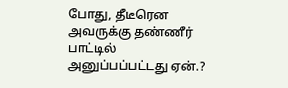போது, தீடீரென அவருக்கு தண்ணீர் பாட்டில் அனுப்பப்பட்டது ஏன்.?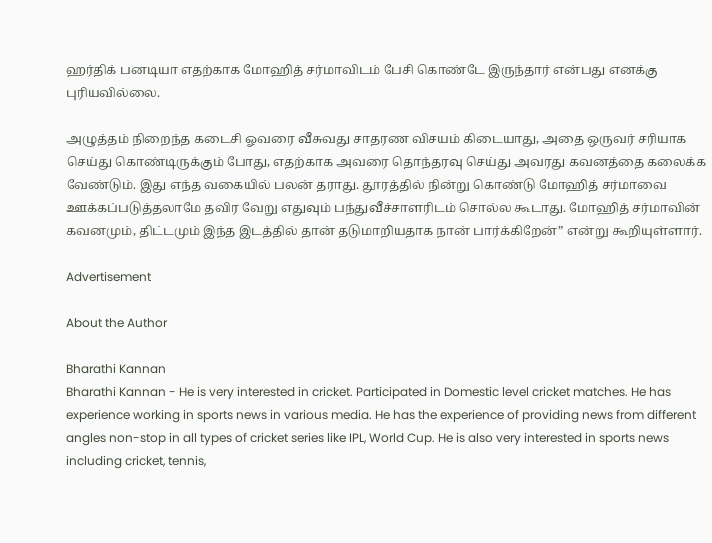ஹர்திக் பனடியா எதற்காக மோஹித் சர்மாவிடம் பேசி கொண்டே இருந்தார் என்பது எனக்கு புரியவில்லை.

அழுத்தம் நிறைந்த கடைசி ஓவரை வீசுவது சாதரண விசயம் கிடையாது, அதை ஒருவர் சரியாக செய்து கொண்டிருக்கும் போது, எதற்காக அவரை தொந்தரவு செய்து அவரது கவனத்தை கலைக்க வேண்டும். இது எந்த வகையில் பலன் தராது. தூரத்தில் நின்று கொண்டு மோஹித் சர்மாவை ஊக்கப்படுத்தலாமே தவிர வேறு எதுவும் பந்துவீச்சாளரிடம் சொல்ல கூடாது. மோஹித் சர்மாவின் கவனமும், திட்டமும் இந்த இடத்தில் தான் தடுமாறியதாக நான் பார்க்கிறேன்” என்று கூறியுள்ளார்.

Advertisement

About the Author

Bharathi Kannan
Bharathi Kannan - He is very interested in cricket. Participated in Domestic level cricket matches. He has experience working in sports news in various media. He has the experience of providing news from different angles non-stop in all types of cricket series like IPL, World Cup. He is also very interested in sports news including cricket, tennis,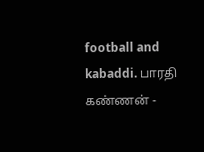football and kabaddi. பாரதி கண்ணன் -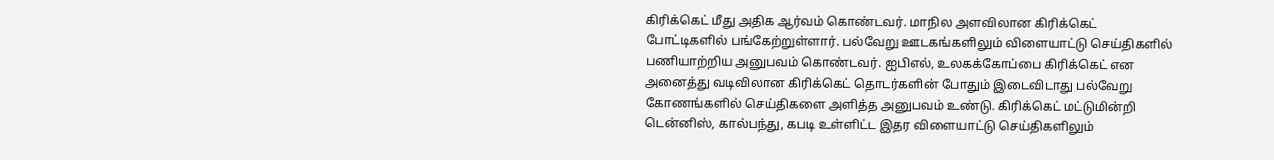கிரிக்கெட் மீது அதிக ஆர்வம் கொண்டவர். மாநில அளவிலான கிரிக்கெட் போட்டிகளில் பங்கேற்றுள்ளார். பல்வேறு ஊடகங்களிலும் விளையாட்டு செய்திகளில் பணியாற்றிய அனுபவம் கொண்டவர். ஐபிஎல், உலகக்கோப்பை கிரிக்கெட் என அனைத்து வடிவிலான கிரிக்கெட் தொடர்களின் போதும் இடைவிடாது பல்வேறு கோணங்களில் செய்திகளை அளித்த அனுபவம் உண்டு. கிரிக்கெட் மட்டுமின்றி டென்னிஸ், கால்பந்து, கபடி உள்ளிட்ட இதர விளையாட்டு செய்திகளிலும்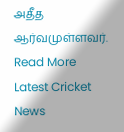அதீத ஆர்வமுள்ளவர். Read More
Latest Cricket News